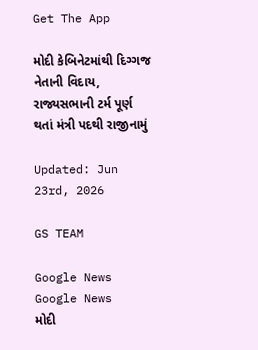Get The App

મોદી કેબિનેટમાંથી દિગ્ગજ નેતાની વિદાય, રાજ્યસભાની ટર્મ પૂર્ણ થતાં મંત્રી પદથી રાજીનામું

Updated: Jun 23rd, 2026

GS TEAM

Google News
Google News
મોદી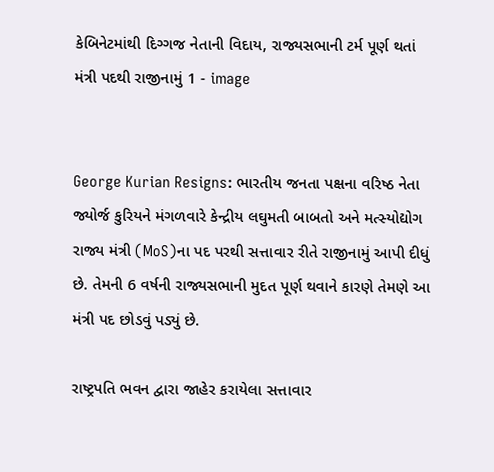કેબિનેટમાંથી દિગ્ગજ નેતાની વિદાય, રાજ્યસભાની ટર્મ પૂર્ણ થતાં મંત્રી પદથી રાજીનામું 1 - image


George Kurian Resigns: ભારતીય જનતા પક્ષના વરિષ્ઠ નેતા જ્યોર્જ કુરિયને મંગળવારે કેન્દ્રીય લઘુમતી બાબતો અને મત્સ્યોદ્યોગ રાજ્ય મંત્રી (MoS)ના પદ પરથી સત્તાવાર રીતે રાજીનામું આપી દીધું છે. તેમની 6 વર્ષની રાજ્યસભાની મુદત પૂર્ણ થવાને કારણે તેમણે આ મંત્રી પદ છોડવું પડ્યું છે.

રાષ્ટ્રપતિ ભવન દ્વારા જાહેર કરાયેલા સત્તાવાર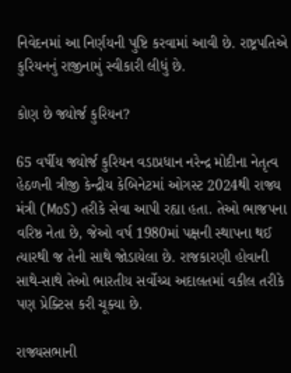નિવેદનમાં આ નિર્ણયની પુષ્ટિ કરવામાં આવી છે. રાષ્ટ્રપતિએ કુરિયનનું રાજીનામું સ્વીકારી લીધું છે.

કોણ છે જ્યોર્જ કુરિયન?

65 વર્ષીય જ્યોર્જ કુરિયન વડાપ્રધાન નરેન્દ્ર મોદીના નેતૃત્વ હેઠળની ત્રીજી કેન્દ્રીય કેબિનેટમાં ઓગસ્ટ 2024થી રાજ્ય મંત્રી (MoS) તરીકે સેવા આપી રહ્યા હતા. તેઓ ભાજપના વરિષ્ઠ નેતા છે, જેઓ વર્ષ 1980માં પક્ષની સ્થાપના થઈ ત્યારથી જ તેની સાથે જોડાયેલા છે. રાજકારણી હોવાની સાથે-સાથે તેઓ ભારતીય સર્વોચ્ચ અદાલતમાં વકીલ તરીકે પણ પ્રેક્ટિસ કરી ચૂક્યા છે.

રાજ્યસભાની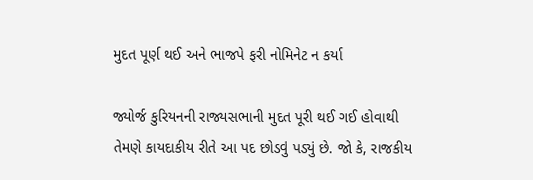મુદત પૂર્ણ થઈ અને ભાજપે ફરી નોમિનેટ ન કર્યા

જ્યોર્જ કુરિયનની રાજ્યસભાની મુદત પૂરી થઈ ગઈ હોવાથી તેમણે કાયદાકીય રીતે આ પદ છોડવું પડ્યું છે. જો કે, રાજકીય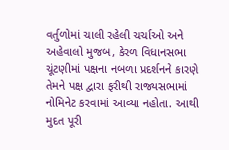વર્તુળોમાં ચાલી રહેલી ચર્ચાઓ અને અહેવાલો મુજબ, કેરળ વિધાનસભા ચૂંટણીમાં પક્ષના નબળા પ્રદર્શનને કારણે તેમને પક્ષ દ્વારા ફરીથી રાજ્યસભામાં નોમિનેટ કરવામાં આવ્યા નહોતા. આથી મુદત પૂરી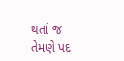થતાં જ તેમણે પદ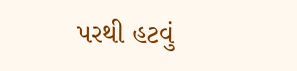પરથી હટવું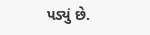પડ્યું છે.